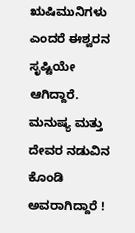ಋಷಿಮುನಿಗಳು ಎಂದರೆ ಈಶ್ವರನ ಸೃಷ್ಟಿಯೇ ಆಗಿದ್ದಾರೆ. ಮನುಷ್ಯ ಮತ್ತು ದೇವರ ನಡುವಿನ ಕೊಂಡಿ ಅವರಾಗಿದ್ದಾರೆ !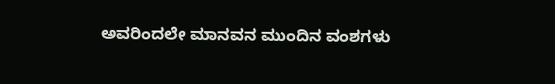ಅವರಿಂದಲೇ ಮಾನವನ ಮುಂದಿನ ವಂಶಗಳು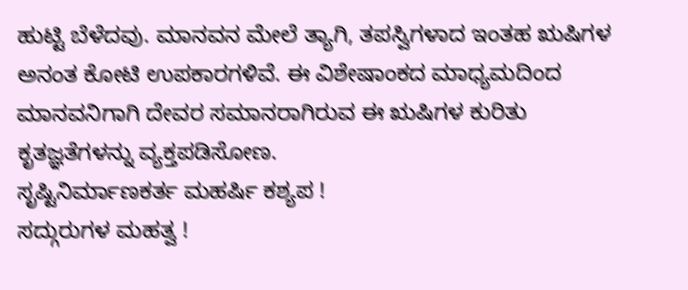ಹುಟ್ಟಿ ಬೆಳೆದವು. ಮಾನವನ ಮೇಲೆ ತ್ಯಾಗಿ, ತಪಸ್ವಿಗಳಾದ ಇಂತಹ ಋಷಿಗಳ ಅನಂತ ಕೋಟಿ ಉಪಕಾರಗಳಿವೆ. ಈ ವಿಶೇಷಾಂಕದ ಮಾಧ್ಯಮದಿಂದ ಮಾನವನಿಗಾಗಿ ದೇವರ ಸಮಾನರಾಗಿರುವ ಈ ಋಷಿಗಳ ಕುರಿತು ಕೃತಜ್ಞತೆಗಳನ್ನು ವ್ಯಕ್ತಪಡಿಸೋಣ.
ಸೃಷ್ಟಿನಿರ್ಮಾಣಕರ್ತ ಮಹರ್ಷಿ ಕಶ್ಯಪ !
ಸದ್ಗುರುಗಳ ಮಹತ್ವ !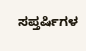ಸಪ್ತರ್ಷಿಗಳ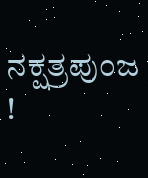ನಕ್ಷತ್ರಪುಂಜ !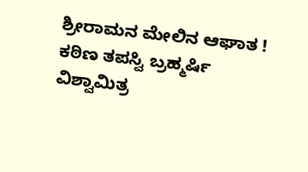ಶ್ರೀರಾಮನ ಮೇಲಿನ ಆಘಾತ !
ಕಠಿಣ ತಪಸ್ವಿ ಬ್ರಹ್ಮರ್ಷಿ ವಿಶ್ವಾಮಿತ್ರ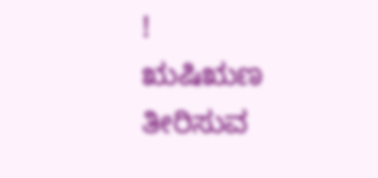!
ಋಷಿಋಣ ತೀರಿಸುವ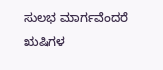ಸುಲಭ ಮಾರ್ಗವೆಂದರೆ ಋಷಿಗಳ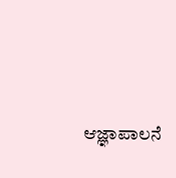ಆಜ್ಞಾಪಾಲನೆ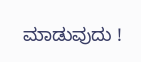ಮಾಡುವುದು !